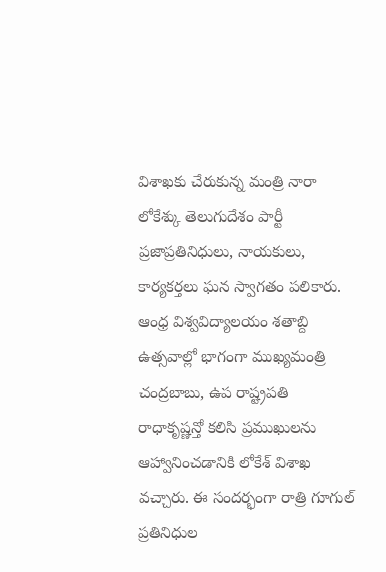విశాఖకు చేరుకున్న మంత్రి నారా లోకేశ్కు తెలుగుదేశం పార్టీ ప్రజాప్రతినిధులు, నాయకులు, కార్యకర్తలు ఘన స్వాగతం పలికారు. ఆంధ్ర విశ్వవిద్యాలయం శతాబ్ది ఉత్సవాల్లో భాగంగా ముఖ్యమంత్రి చంద్రబాబు, ఉప రాష్ట్రపతి రాధాకృష్ణన్తో కలిసి ప్రముఖులను ఆహ్వానించడానికి లోకేశ్ విశాఖ వచ్చారు. ఈ సందర్భంగా రాత్రి గూగుల్ ప్రతినిధుల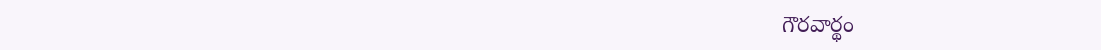గౌరవార్థం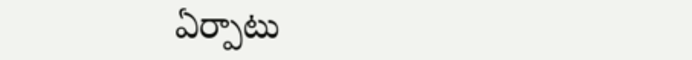ఏర్పాటు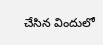చేసిన విందులో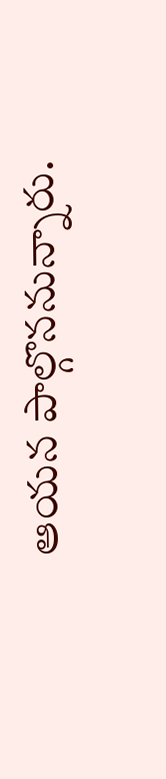ఆయన పాల్గొననున్నారు.